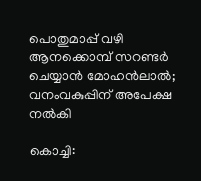പൊതുമാപ്പ് വഴി ആനക്കൊമ്പ് സറണ്ടർ ചെയ്യാൻ മോഹൻലാൽ; വനംവകുപ്പിന് അപേക്ഷ നൽകി

കൊച്ചി: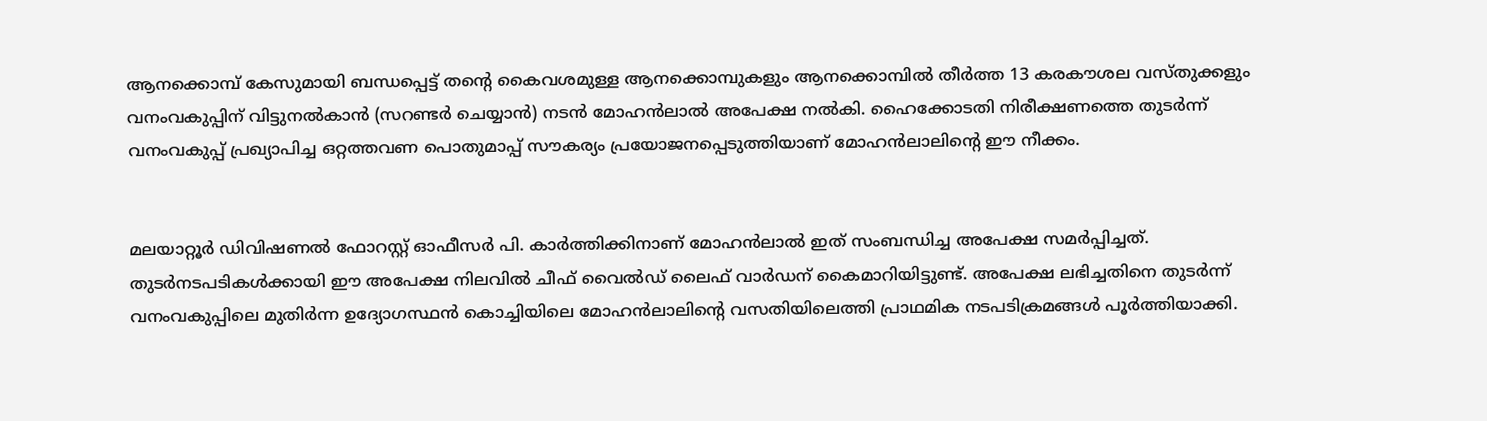ആനക്കൊമ്പ് കേസുമായി ബന്ധപ്പെട്ട് തന്റെ കൈവശമുള്ള ആനക്കൊമ്പുകളും ആനക്കൊമ്പിൽ തീർത്ത 13 കരകൗശല വസ്തുക്കളും വനംവകുപ്പിന് വിട്ടുനൽകാൻ (സറണ്ടർ ചെയ്യാൻ) നടൻ മോഹൻലാൽ അപേക്ഷ നൽകി. ഹൈക്കോടതി നിരീക്ഷണത്തെ തുടർന്ന് വനംവകുപ്പ് പ്രഖ്യാപിച്ച ഒറ്റത്തവണ പൊതുമാപ്പ് സൗകര്യം പ്രയോജനപ്പെടുത്തിയാണ് മോഹൻലാലിന്റെ ഈ നീക്കം.


മലയാറ്റൂർ ഡിവിഷണൽ ഫോറസ്റ്റ് ഓഫീസർ പി. കാർത്തിക്കിനാണ് മോഹൻലാൽ ഇത് സംബന്ധിച്ച അപേക്ഷ സമർപ്പിച്ചത്. തുടർനടപടികൾക്കായി ഈ അപേക്ഷ നിലവിൽ ചീഫ് വൈൽഡ് ലൈഫ് വാർഡന് കൈമാറിയിട്ടുണ്ട്. അപേക്ഷ ലഭിച്ചതിനെ തുടർന്ന് വനംവകുപ്പിലെ മുതിർന്ന ഉദ്യോഗസ്ഥൻ കൊച്ചിയിലെ മോഹൻലാലിന്റെ വസതിയിലെത്തി പ്രാഥമിക നടപടിക്രമങ്ങൾ പൂർത്തിയാക്കി.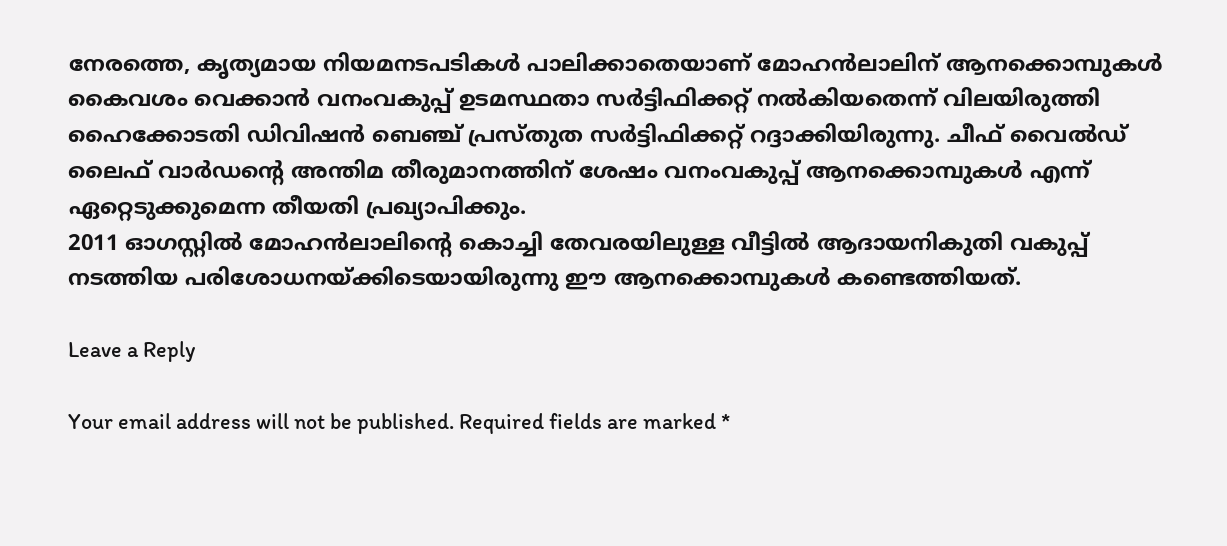നേരത്തെ, കൃത്യമായ നിയമനടപടികൾ പാലിക്കാതെയാണ് മോഹൻലാലിന് ആനക്കൊമ്പുകൾ കൈവശം വെക്കാൻ വനംവകുപ്പ് ഉടമസ്ഥതാ സർട്ടിഫിക്കറ്റ് നൽകിയതെന്ന് വിലയിരുത്തി ഹൈക്കോടതി ഡിവിഷൻ ബെഞ്ച് പ്രസ്തുത സർട്ടിഫിക്കറ്റ് റദ്ദാക്കിയിരുന്നു. ചീഫ് വൈൽഡ് ലൈഫ് വാർഡന്റെ അന്തിമ തീരുമാനത്തിന് ശേഷം വനംവകുപ്പ് ആനക്കൊമ്പുകൾ എന്ന് ഏറ്റെടുക്കുമെന്ന തീയതി പ്രഖ്യാപിക്കും.
2011 ഓഗസ്റ്റിൽ മോഹൻലാലിന്റെ കൊച്ചി തേവരയിലുള്ള വീട്ടിൽ ആദായനികുതി വകുപ്പ് നടത്തിയ പരിശോധനയ്ക്കിടെയായിരുന്നു ഈ ആനക്കൊമ്പുകൾ കണ്ടെത്തിയത്.

Leave a Reply

Your email address will not be published. Required fields are marked *